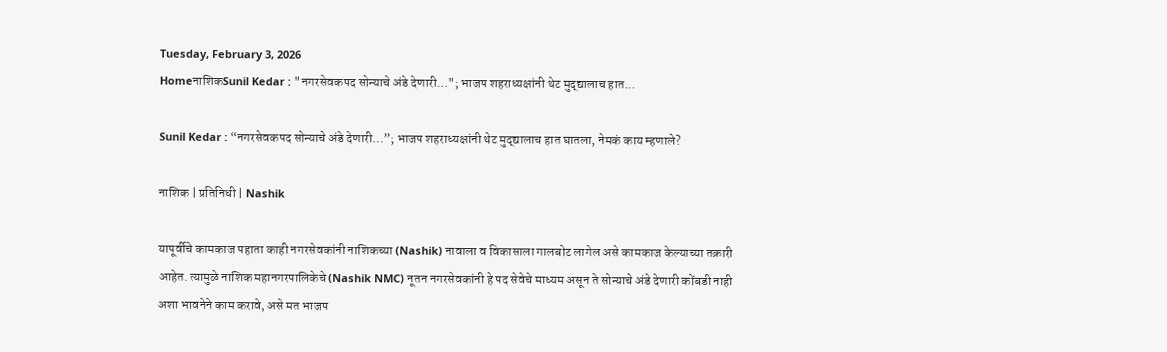Tuesday, February 3, 2026
HomeनाशिकSunil Kedar : "नगरसेवकपद सोन्याचे अंडे देणारी…"; भाजप शहराध्यक्षांनी थेट मुद्द्यालाच हात...

Sunil Kedar : “नगरसेवकपद सोन्याचे अंडे देणारी…”; भाजप शहराध्यक्षांनी थेट मुद्द्यालाच हात घातला, नेमकं काय म्हणाले?

नाशिक | प्रतिनिधी | Nashik

यापूर्वीचे कामकाज पहाता काही नगरसेवकांनी नाशिकच्या (Nashik) नावाला व विकासाला गालबोट लागेल असे कामकाज केल्याच्या तक्रारी आहेत. त्यामुळे नाशिक महानगरपालिकेचे (Nashik NMC) नूतन नगरसेवकांनी हे पद सेवेचे माध्यम असून ते सोन्याचे अंडे देणारी कोंबडी नाही अशा भावनेने काम करावे, असे मत भाजप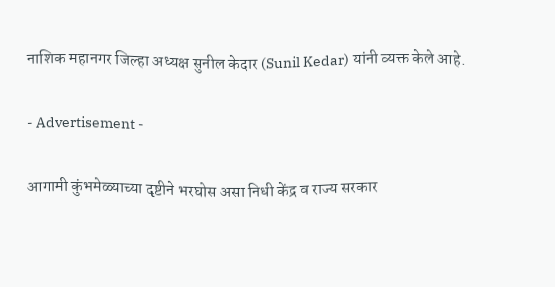नाशिक महानगर जिल्हा अध्यक्ष सुनील केदार (Sunil Kedar) यांनी व्यक्त केले आहे.

- Advertisement -

आगामी कुंभमेळ्याच्या दृष्टीने भरघोस असा निधी केंद्र व राज्य सरकार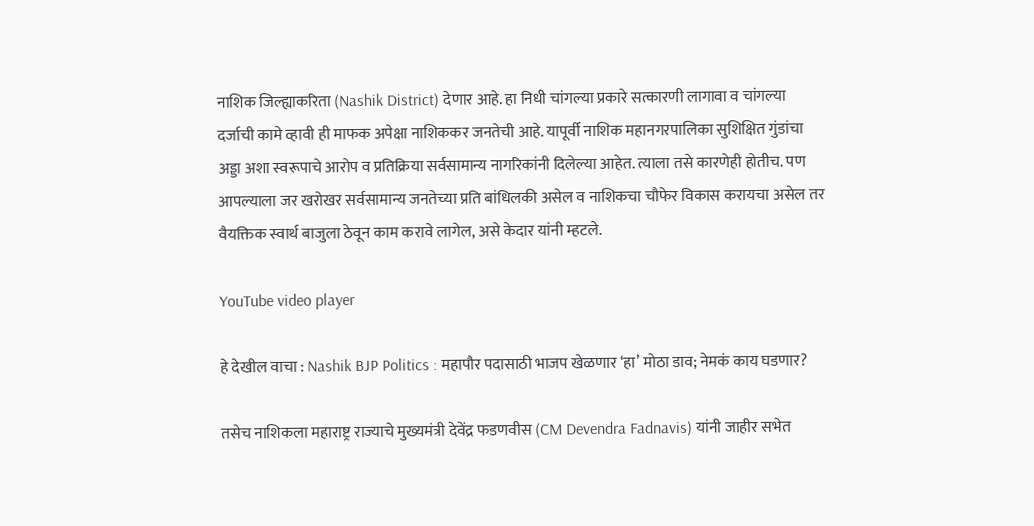नाशिक जिल्ह्याकरिता (Nashik District) देणार आहे. हा निधी चांगल्या प्रकारे सत्कारणी लागावा व चांगल्या दर्जाची कामे व्हावी ही माफक अपेक्षा नाशिककर जनतेची आहे. यापूर्वी नाशिक महानगरपालिका सुशिक्षित गुंडांचा अड्डा अशा स्वरूपाचे आरोप व प्रतिक्रिया सर्वसामान्य नागरिकांनी दिलेल्या आहेत. त्याला तसे कारणेही होतीच. पण आपल्याला जर खरोखर सर्वसामान्य जनतेच्या प्रति बांधिलकी असेल व नाशिकचा चौफेर विकास करायचा असेल तर वैयक्तिक स्वार्थ बाजुला ठेवून काम करावे लागेल, असे केदार यांनी म्हटले.

YouTube video player

हे देखील वाचा : Nashik BJP Politics : महापौर पदासाठी भाजप खेळणार ‘हा’ मोठा डाव; नेमकं काय घडणार?

तसेच नाशिकला महाराष्ट्र राज्याचे मुख्यमंत्री देवेंद्र फडणवीस (CM Devendra Fadnavis) यांनी जाहीर सभेत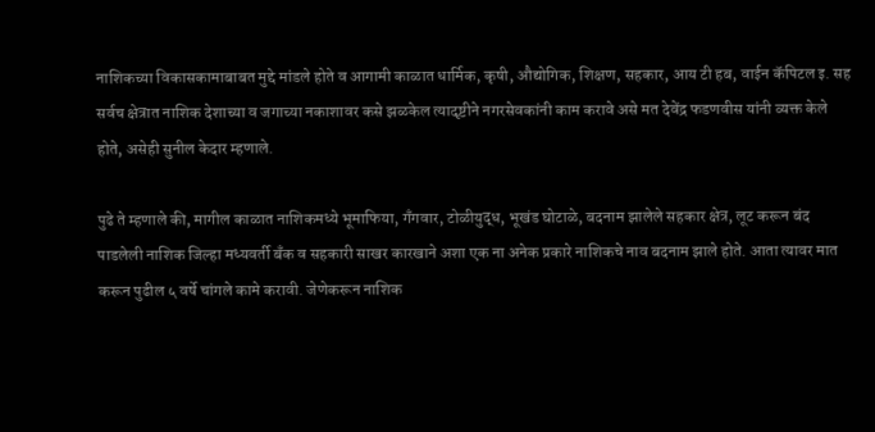नाशिकच्या विकासकामाबाबत मुद्दे मांडले होते व आगामी काळात धार्मिक, कृषी, औद्योगिक, शिक्षण, सहकार, आय टी हब, वाईन कॅपिटल इ. सह सर्वच क्षेत्रात नाशिक देशाच्या व जगाच्या नकाशावर कसे झळकेल त्यादृष्टीने नगरसेवकांनी काम करावे असे मत देवेंद्र फडणवीस यांनी व्यक्त केले होते, असेही सुनील केदार म्हणाले.

पुढे ते म्हणाले की, मागील काळात नाशिकमध्ये भूमाफिया, गँगवार, टोळीयुद्ध, भूखंड घोटाळे, बदनाम झालेले सहकार क्षेत्र, लूट करून बंद पाडलेली नाशिक जिल्हा मध्यवर्ती बँक व सहकारी साखर कारखाने अशा एक ना अनेक प्रकारे नाशिकचे नाव बदनाम झाले होते. आता त्यावर मात करून पुढील ५ वर्षे चांगले कामे करावी. जेणेकरून नाशिक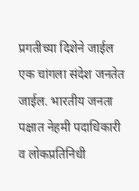प्रगतीच्या दिशेने जाईल एक चांगला संदेश जनतेत जाईल. भारतीय जनता पक्षात नेहमी पदाधिकारी व लोकप्रतिनिधी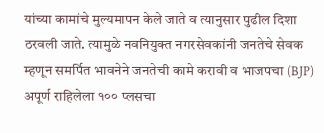यांच्या कामांचे मुल्यमापन केले जाते व त्यानुसार पुढील दिशा ठरवली जाते. त्यामुळे नवनियुक्त नगरसेवकांनी जनतेचे सेवक म्हणून समर्पित भावनेने जनतेची कामे करावी व भाजपचा (BJP) अपूर्ण राहिलेला १०० प्लसचा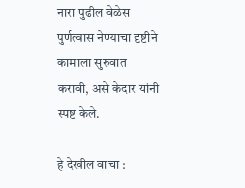नारा पुढील वेळेस पुर्णत्वास नेण्याचा दृष्टीने कामाला सुरुवात करावी, असे केदार यांनी स्पष्ट केले.

हे देखील वाचा :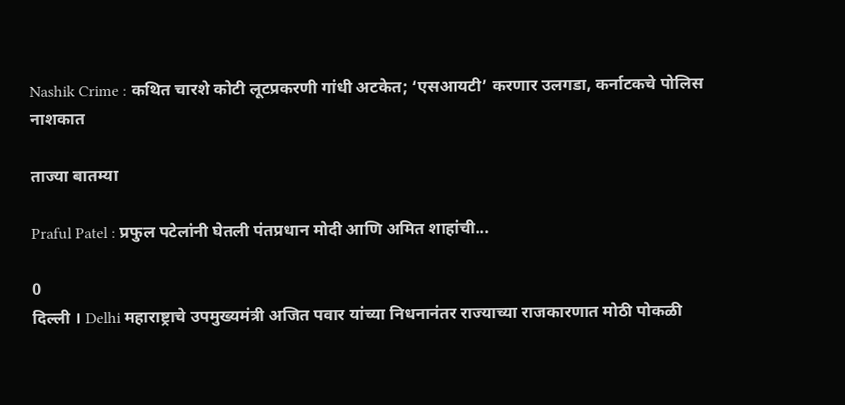Nashik Crime : कथित चारशे कोटी लूटप्रकरणी गांधी अटकेत; ‘एसआयटी’ करणार उलगडा, कर्नाटकचे पोलिस नाशकात

ताज्या बातम्या

Praful Patel : प्रफुल पटेलांनी घेतली पंतप्रधान मोदी आणि अमित शाहांची...

0
दिल्ली । Delhi महाराष्ट्राचे उपमुख्यमंत्री अजित पवार यांच्या निधनानंतर राज्याच्या राजकारणात मोठी पोकळी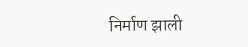निर्माण झाली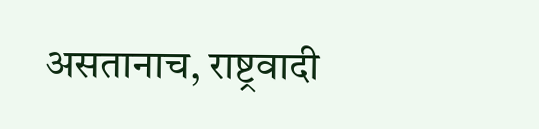असतानाच, राष्ट्रवादी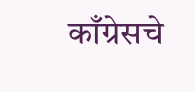काँग्रेसचे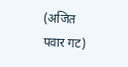(अजित पवार गट)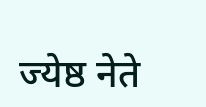ज्येष्ठ नेते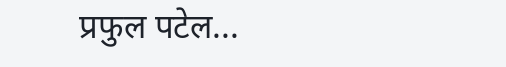प्रफुल पटेल...